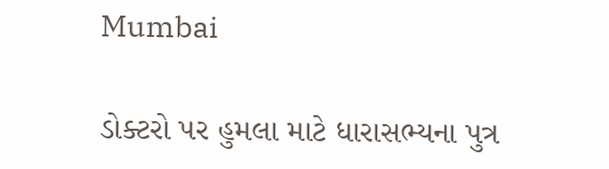Mumbai

ડોક્ટરો પર હુમલા માટે ધારાસભ્યના પુત્ર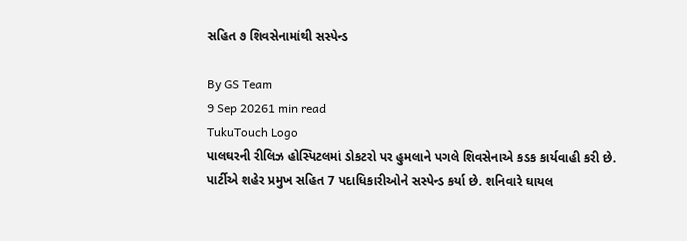સહિત ૭ શિવસેનામાંથી સસ્પેન્ડ

By GS Team
9 Sep 20261 min read
TukuTouch Logo
પાલઘરની રીલિઝ હોસ્પિટલમાં ડોકટરો પર હુમલાને પગલે શિવસેનાએ કડક કાર્યવાહી કરી છે. પાર્ટીએ શહેર પ્રમુખ સહિત 7 પદાધિકારીઓને સસ્પેન્ડ કર્યા છે. શનિવારે ઘાયલ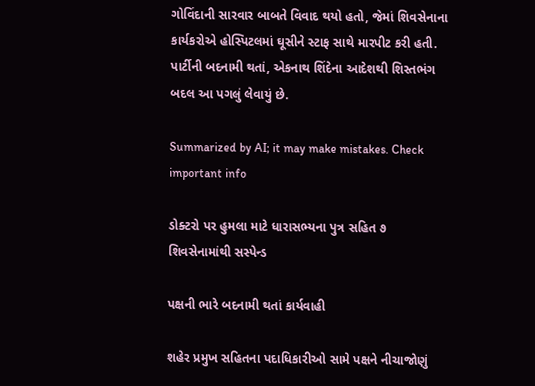ગોવિંદાની સારવાર બાબતે વિવાદ થયો હતો, જેમાં શિવસેનાના કાર્યકરોએ હોસ્પિટલમાં ઘૂસીને સ્ટાફ સાથે મારપીટ કરી હતી. પાર્ટીની બદનામી થતાં, એકનાથ શિંદેના આદેશથી શિસ્તભંગ બદલ આ પગલું લેવાયું છે.

Summarized by AI; it may make mistakes. Check important info

ડોક્ટરો પર હુમલા માટે ધારાસભ્યના પુત્ર સહિત ૭ શિવસેનામાંથી સસ્પેન્ડ

પક્ષની ભારે બદનામી થતાં કાર્યવાહી

શહેર પ્રમુખ સહિતના પદાધિકારીઓ સામે પક્ષને નીચાજોણું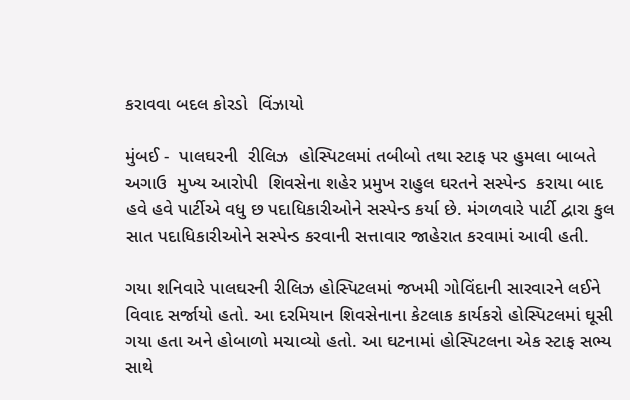કરાવવા બદલ કોરડો  વિંઝાયો

મુંબઈ -  પાલઘરની  રીલિઝ  હોસ્પિટલમાં તબીબો તથા સ્ટાફ પર હુમલા બાબતે  અગાઉ  મુખ્ય આરોપી  શિવસેના શહેર પ્રમુખ રાહુલ ઘરતને સસ્પેન્ડ  કરાયા બાદ હવે હવે પાર્ટીએ વધુ છ પદાધિકારીઓને સસ્પેન્ડ કર્યા છે. મંગળવારે પાર્ટી દ્વારા કુલ સાત પદાધિકારીઓને સસ્પેન્ડ કરવાની સત્તાવાર જાહેરાત કરવામાં આવી હતી.

ગયા શનિવારે પાલઘરની રીલિઝ હોસ્પિટલમાં જખમી ગોવિંદાની સારવારને લઈને વિવાદ સર્જાયો હતો. આ દરમિયાન શિવસેનાના કેટલાક કાર્યકરો હોસ્પિટલમાં ઘૂસી ગયા હતા અને હોબાળો મચાવ્યો હતો. આ ઘટનામાં હોસ્પિટલના એક સ્ટાફ સભ્ય સાથે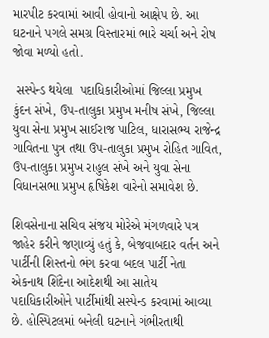મારપીટ કરવામાં આવી હોવાનો આક્ષેપ છે. આ ઘટનાને પગલે સમગ્ર વિસ્તારમાં ભારે ચર્ચા અને રોષ જોવા મળ્યો હતો.

 સસ્પેન્ડ થયેલા  પદાધિકારીઓમાં જિલ્લા પ્રમુખ કુંદન સંખે, ઉપ-તાલુકા પ્રમુખ મનીષ સંખે, જિલ્લા યુવા સેના પ્રમુખ સાઈરાજ પાટિલ, ધારાસભ્ય રાજેન્દ્ર ગાવિતના પુત્ર તથા ઉપ-તાલુકા પ્રમુખ રોહિત ગાવિત, ઉપ-તાલુકા પ્રમુખ રાહુલ સંખે અને યુવા સેના વિધાનસભા પ્રમુખ હૃષિકેશ વારેનો સમાવેશ છે.

શિવસેનાના સચિવ સંજય મોરેએ મંગળવારે પત્ર જાહેર કરીને જણાવ્યું હતું કે, બેજવાબદાર વર્તન અને પાર્ટીની શિસ્તનો ભંગ કરવા બદલ પાર્ટી નેતા એકનાથ શિંદેના આદેશથી આ સાતેય પદાધિકારીઓને પાર્ટીમાંથી સસ્પેન્ડ કરવામાં આવ્યા છે. હોસ્પિટલમાં બનેલી ઘટનાને ગંભીરતાથી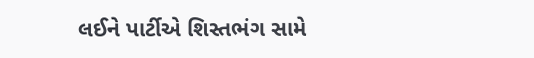લઈને પાર્ટીએ શિસ્તભંગ સામે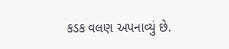કડક વલણ અપનાવ્યું છે.